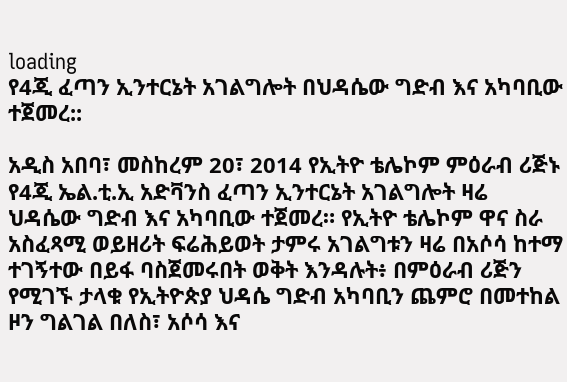loading
የ4ጂ ፈጣን ኢንተርኔት አገልግሎት በህዳሴው ግድብ እና አካባቢው ተጀመረ::

አዲስ አበባ፣ መስከረም 20፣ 2014 የኢትዮ ቴሌኮም ምዕራብ ሪጅኑ የ4ጂ ኤል.ቲ.ኢ አድቫንስ ፈጣን ኢንተርኔት አገልግሎት ዛሬ ህዳሴው ግድብ እና አካባቢው ተጀመረ። የኢትዮ ቴሌኮም ዋና ስራ አስፈጻሚ ወይዘሪት ፍሬሕይወት ታምሩ አገልግቱን ዛሬ በአሶሳ ከተማ ተገኝተው በይፋ ባስጀመሩበት ወቅት እንዳሉት፥ በምዕራብ ሪጅን የሚገኙ ታላቁ የኢትዮጵያ ህዳሴ ግድብ አካባቢን ጨምሮ በመተከል ዞን ግልገል በለስ፣ አሶሳ እና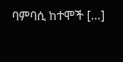ባምባሲ ከተሞች […]